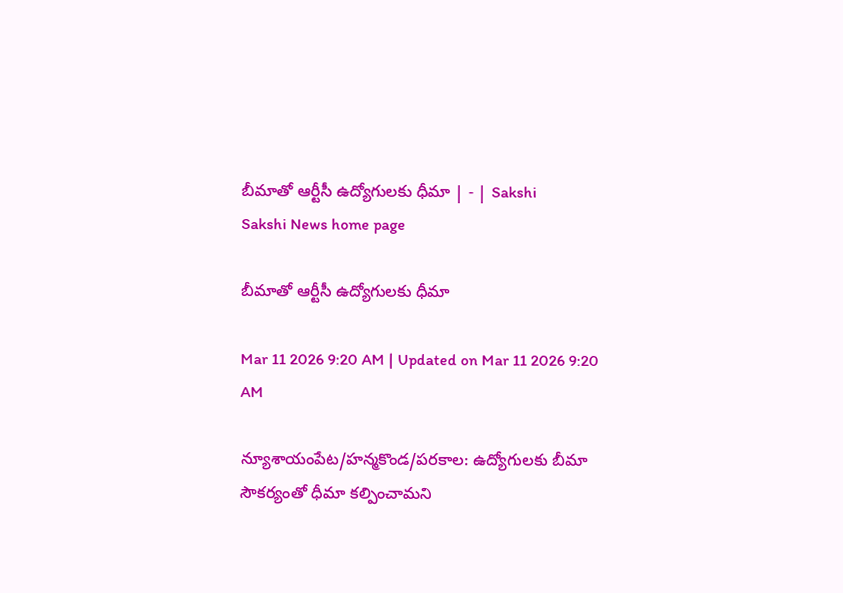బీమాతో ఆర్టీసీ ఉద్యోగులకు ధీమా | - | Sakshi
Sakshi News home page

బీమాతో ఆర్టీసీ ఉద్యోగులకు ధీమా

Mar 11 2026 9:20 AM | Updated on Mar 11 2026 9:20 AM

న్యూశాయంపేట/హన్మకొండ/పరకాల: ఉద్యోగులకు బీమా సౌకర్యంతో ధీమా కల్పించామని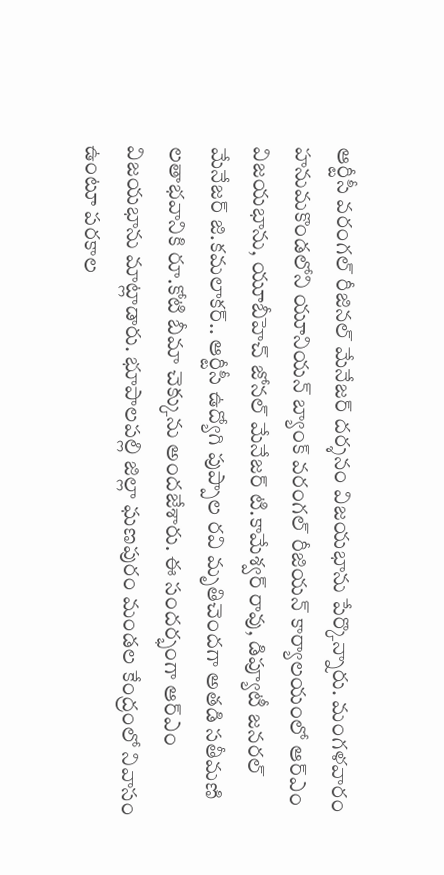ఆర్టీసీ వరంగల్‌ రీజినల్‌ మేనేజర్‌ దర్శనం విజయభాను పేర్కొన్నారు. మంగళవారం హనుమకొండలోని యూనియన్‌ బ్యాంక్‌ వరంగల్‌ రీజియన్‌ కార్యాలయంలో ఆర్‌ఎం విజయభాను, యూబీహెచ్‌ జోనల్‌ మేనేజర్‌ టి.కామేశ్వర్‌ రావు, డిప్యూటీ జనరల్‌ మేనేజర్‌ జి.కమలాకర్‌.. ఆర్టీసీ ఉద్యోగి పుప్పాల రవి మృతిచెందగా అతడి సతీమణి లతాభవానికి రూ.కోటి బీమా చెక్కును అందజేశారు. ఈ సందర్భంగా ఆర్‌ఎం విజయభాను మాట్లాడారు. భూపాలపల్లి జిల్లా ఘణపురం మండల కేంద్రంలో నివాసం ఉంటూ పరకాల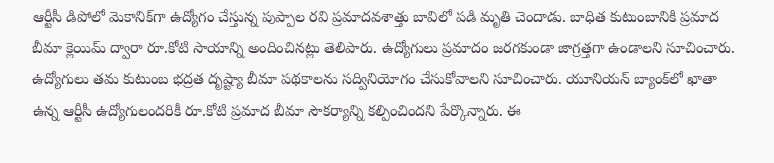ఆర్టీసీ డిపోలో మెకానిక్‌గా ఉద్యోగం చేస్తున్న పుప్పాల రవి ప్రమాదవశాత్తు బావిలో పడి మృతి చెందాడు. బాధిత కుటుంబానికి ప్రమాద బీమా క్లెయిమ్‌ ద్వారా రూ.కోటి సాయాన్ని అందించినట్లు తెలిపారు. ఉద్యోగులు ప్రమాదం జరగకుండా జాగ్రత్తగా ఉండాలని సూచించారు. ఉద్యోగులు తమ కుటుంబ భద్రత దృష్ట్యా బీమా పథకాలను సద్వినియోగం చేసుకోవాలని సూచించారు. యూనియన్‌ బ్యాంక్‌లో ఖాతా ఉన్న ఆర్టీసీ ఉద్యోగులందరికీ రూ.కోటి ప్రమాద బీమా సౌకర్యాన్ని కల్పించిందని పేర్కొన్నారు. ఈ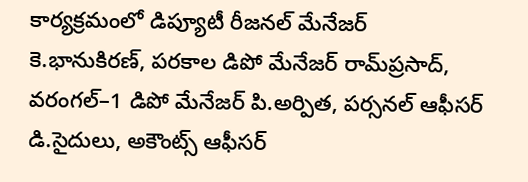కార్యక్రమంలో డిప్యూటీ రీజనల్‌ మేనేజర్‌ కె.భానుకిరణ్‌, పరకాల డిపో మేనేజర్‌ రామ్‌ప్రసాద్‌, వరంగల్‌–1 డిపో మేనేజర్‌ పి.అర్పిత, పర్సనల్‌ ఆఫీసర్‌ డి.సైదులు, అకౌంట్స్‌ ఆఫీసర్‌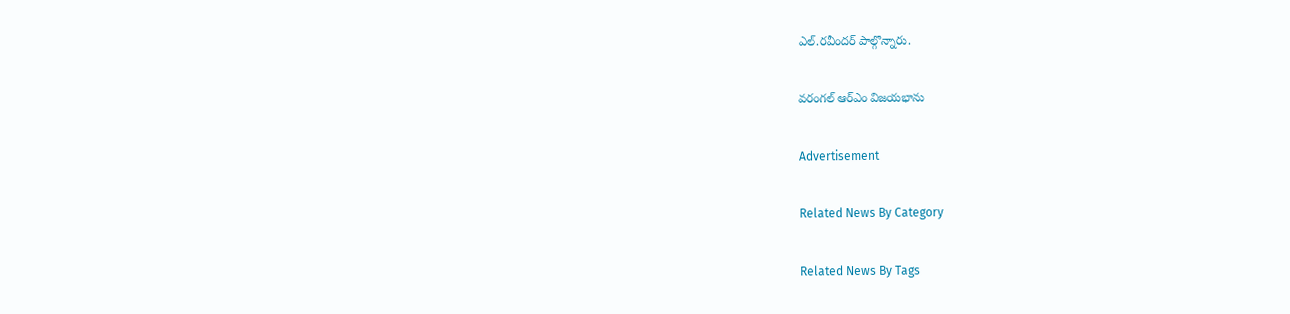ఎల్‌.రవీందర్‌ పాల్గొన్నారు.

వరంగల్‌ ఆర్‌ఎం విజయభాను

Advertisement

Related News By Category

Related News By Tags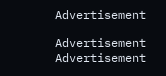Advertisement

Advertisement
Advertisement